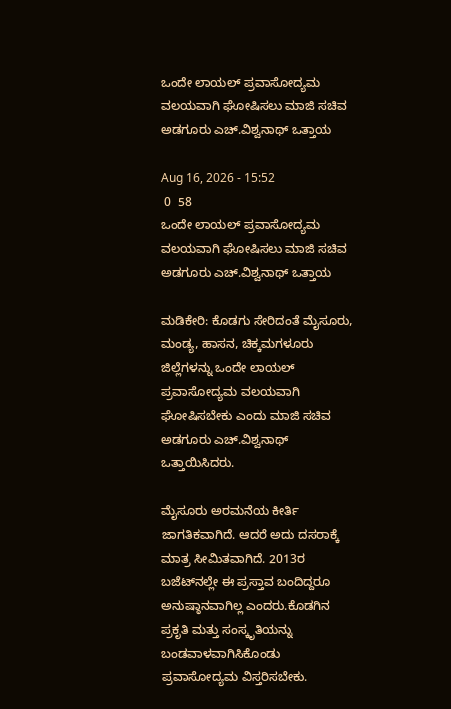ಒಂದೇ ಲಾಯಲ್ ಪ್ರವಾಸೋದ್ಯಮ ವಲಯವಾಗಿ ಘೋಷಿಸಲು ಮಾಜಿ ಸಚಿವ ಅಡಗೂರು ಎಚ್.ವಿಶ್ವನಾಥ್ ಒತ್ತಾಯ

Aug 16, 2026 - 15:52
 0  58
ಒಂದೇ ಲಾಯಲ್ ಪ್ರವಾಸೋದ್ಯಮ ವಲಯವಾಗಿ ಘೋಷಿಸಲು ಮಾಜಿ ಸಚಿವ ಅಡಗೂರು ಎಚ್.ವಿಶ್ವನಾಥ್ ಒತ್ತಾಯ

ಮಡಿಕೇರಿ: ಕೊಡಗು ಸೇರಿದಂತೆ ಮೈಸೂರು, ಮಂಡ್ಯ, ಹಾಸನ, ಚಿಕ್ಕಮಗಳೂರು ಜಿಲ್ಲೆಗಳನ್ನು ಒಂದೇ ಲಾಯಲ್ ಪ್ರವಾಸೋದ್ಯಮ ವಲಯವಾಗಿ ಘೋಷಿಸಬೇಕು ಎಂದು ಮಾಜಿ ಸಚಿವ ಅಡಗೂರು ಎಚ್.ವಿಶ್ವನಾಥ್ ಒತ್ತಾಯಿಸಿದರು.

ಮೈಸೂರು ಅರಮನೆಯ ಕೀರ್ತಿ ಜಾಗತಿಕವಾಗಿದೆ. ಆದರೆ ಅದು ದಸರಾಕ್ಕೆ ಮಾತ್ರ ಸೀಮಿತವಾಗಿದೆ. 2013ರ ಬಜೆಟ್‌ನಲ್ಲೇ ಈ ಪ್ರಸ್ತಾವ ಬಂದಿದ್ದರೂ ಅನುಷ್ಠಾನವಾಗಿಲ್ಲ ಎಂದರು.ಕೊಡಗಿನ ಪ್ರಕೃತಿ ಮತ್ತು ಸಂಸ್ಕೃತಿಯನ್ನು ಬಂಡವಾಳವಾಗಿಸಿಕೊಂಡು ಪ್ರವಾಸೋದ್ಯಮ ವಿಸ್ತರಿಸಬೇಕು.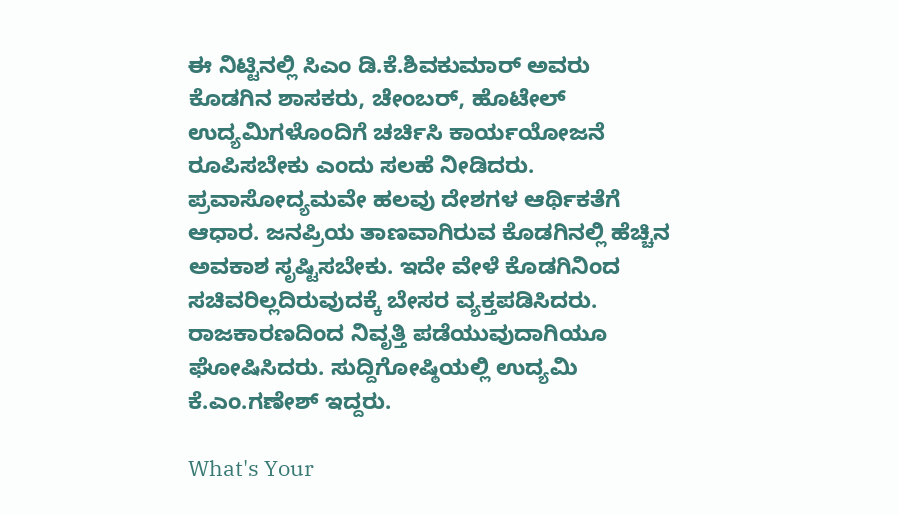ಈ ನಿಟ್ಟಿನಲ್ಲಿ ಸಿಎಂ ಡಿ.ಕೆ.ಶಿವಕುಮಾರ್ ಅವರು ಕೊಡಗಿನ ಶಾಸಕರು, ಚೇಂಬರ್, ಹೊಟೇಲ್ ಉದ್ಯಮಿಗಳೊಂದಿಗೆ ಚರ್ಚಿಸಿ ಕಾರ್ಯಯೋಜನೆ ರೂಪಿಸಬೇಕು ಎಂದು ಸಲಹೆ ನೀಡಿದರು. ಪ್ರವಾಸೋದ್ಯಮವೇ ಹಲವು ದೇಶಗಳ ಆರ್ಥಿಕತೆಗೆ ಆಧಾರ. ಜನಪ್ರಿಯ ತಾಣವಾಗಿರುವ ಕೊಡಗಿನಲ್ಲಿ ಹೆಚ್ಚಿನ ಅವಕಾಶ ಸೃಷ್ಟಿಸಬೇಕು. ಇದೇ ವೇಳೆ ಕೊಡಗಿನಿಂದ ಸಚಿವರಿಲ್ಲದಿರುವುದಕ್ಕೆ ಬೇಸರ ವ್ಯಕ್ತಪಡಿಸಿದರು. ರಾಜಕಾರಣದಿಂದ ನಿವೃತ್ತಿ ಪಡೆಯುವುದಾಗಿಯೂ ಘೋಷಿಸಿದರು. ಸುದ್ದಿಗೋಷ್ಠಿಯಲ್ಲಿ ಉದ್ಯಮಿ ಕೆ.ಎಂ.ಗಣೇಶ್ ಇದ್ದರು.

What's Your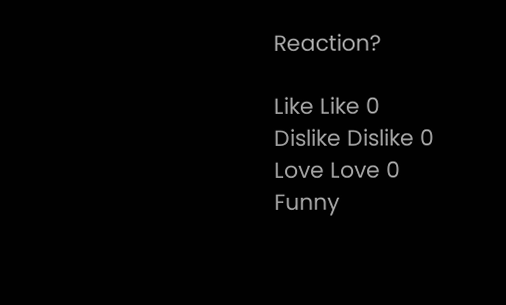Reaction?

Like Like 0
Dislike Dislike 0
Love Love 0
Funny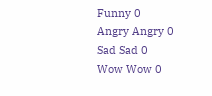Funny 0
Angry Angry 0
Sad Sad 0
Wow Wow 0